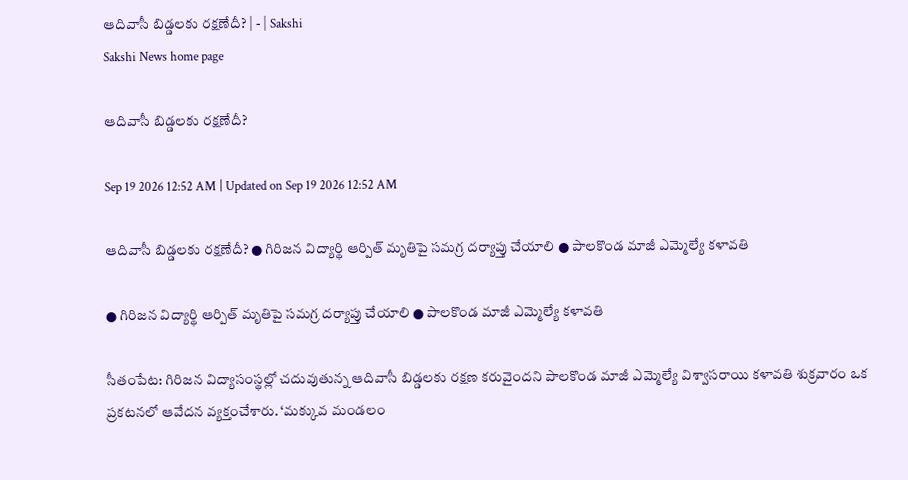ఆదివాసీ బిడ్డలకు రక్షణేదీ? | - | Sakshi
Sakshi News home page

ఆదివాసీ బిడ్డలకు రక్షణేదీ?

Sep 19 2026 12:52 AM | Updated on Sep 19 2026 12:52 AM

ఆదివాసీ బిడ్డలకు రక్షణేదీ? ● గిరిజన విద్యార్థి ఆర్పిత్‌ మృతిపై సమగ్ర దర్యాప్తు చేయాలి ● పాలకొండ మాజీ ఎమ్మెల్యే కళావతి

● గిరిజన విద్యార్థి ఆర్పిత్‌ మృతిపై సమగ్ర దర్యాప్తు చేయాలి ● పాలకొండ మాజీ ఎమ్మెల్యే కళావతి

సీతంపేట: గిరిజన విద్యాసంస్థల్లో చదువుతున్న ఆదివాసీ బిడ్డలకు రక్షణ కరువైందని పాలకొండ మాజీ ఎమ్మెల్యే విశ్వాసరాయి కళావతి శుక్రవారం ఒక ప్రకటనలో ఆవేదన వ్యక్తంచేశారు. ‘మక్కువ మండలం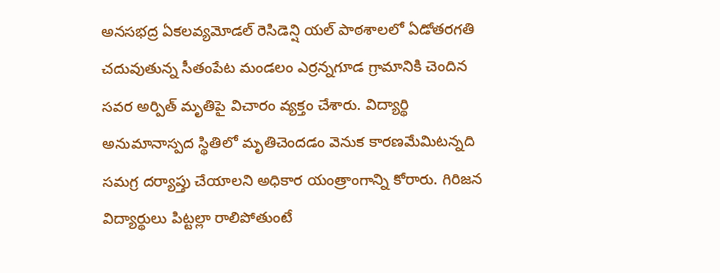అనసభద్ర ఏకలవ్యమోడల్‌ రెసిడెన్షి యల్‌ పాఠశాలలో ఏడోతరగతి చదువుతున్న సీతంపేట మండలం ఎర్రన్నగూడ గ్రామానికి చెందిన సవర అర్పిత్‌ మృతిపై విచారం వ్యక్తం చేశారు. విద్యార్థి అనుమానాస్పద స్థితిలో మృతిచెందడం వెనుక కారణమేమిటన్నది సమగ్ర దర్యాప్తు చేయాలని అధికార యంత్రాంగాన్ని కోరారు. గిరిజన విద్యార్థులు పిట్టల్లా రాలిపోతుంటే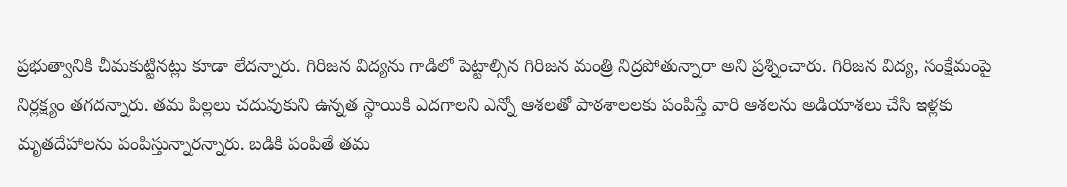ప్రభుత్వానికి చీమకుట్టినట్లు కూడా లేదన్నారు. గిరిజన విద్యను గాడిలో పెట్టాల్సిన గిరిజన మంత్రి నిద్రపోతున్నారా అని ప్రశ్నించారు. గిరిజన విద్య, సంక్షేమంపై నిర్లక్ష్యం తగదన్నారు. తమ పిల్లలు చదువుకుని ఉన్నత స్థాయికి ఎదగాలని ఎన్నో ఆశలతో పాఠశాలలకు పంపిస్తే వారి ఆశలను అడియాశలు చేసి ఇళ్లకు మృతదేహాలను పంపిస్తున్నారన్నారు. బడికి పంపితే తమ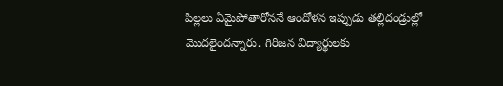పిల్లలు ఏమైపోతారోననే ఆందోళన ఇప్పుడు తల్లిదండ్రుల్లో మొదలైందన్నారు. గిరిజన విద్యార్థులకు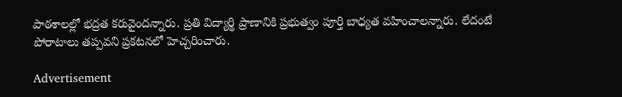పాఠశాలల్లో భద్రత కరువైందన్నారు. ప్రతి విద్యార్థి ప్రాణానికి ప్రభుత్వం పూర్తి బాధ్యత వహించాలన్నారు. లేదంటే పోరాటాలు తప్పవని ప్రకటనలో హెచ్చరించారు.

Advertisement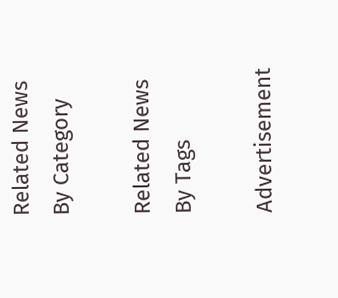Related News By Category

Related News By Tags

Advertisement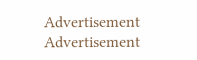Advertisement
Advertisement